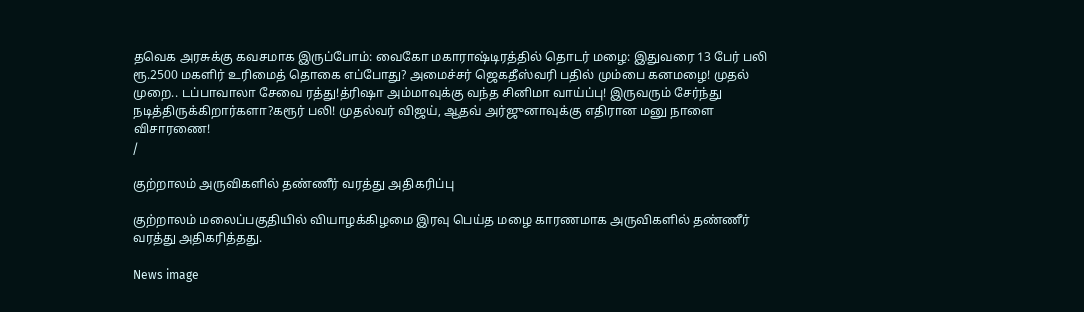தவெக அரசுக்கு கவசமாக இருப்போம்: வைகோ மகாராஷ்டிரத்தில் தொடர் மழை: இதுவரை 13 பேர் பலி ரூ.2500 மகளிர் உரிமைத் தொகை எப்போது? அமைச்சர் ஜெகதீஸ்வரி பதில் மும்பை கனமழை! முதல் முறை.. டப்பாவாலா சேவை ரத்து!த்ரிஷா அம்மாவுக்கு வந்த சினிமா வாய்ப்பு! இருவரும் சேர்ந்து நடித்திருக்கிறார்களா?கரூர் பலி! முதல்வர் விஜய், ஆதவ் அர்ஜுனாவுக்கு எதிரான மனு நாளை விசாரணை!
/

குற்றாலம் அருவிகளில் தண்ணீர் வரத்து அதிகரிப்பு

குற்றாலம் மலைப்பகுதியில் வியாழக்கிழமை இரவு பெய்த மழை காரணமாக அருவிகளில் தண்ணீர் வரத்து அதிகரித்தது.

News image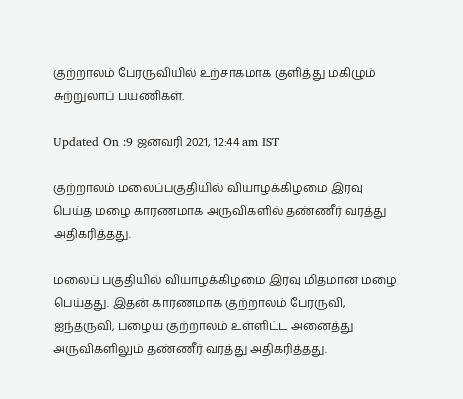குற்றாலம் பேரருவியில் உற்சாகமாக குளித்து மகிழும் சுற்றுலாப் பயணிகள்.

Updated On :9 ஜனவரி 2021, 12:44 am IST

குற்றாலம் மலைப்பகுதியில் வியாழக்கிழமை இரவு பெய்த மழை காரணமாக அருவிகளில் தண்ணீர் வரத்து அதிகரித்தது.

மலைப் பகுதியில் வியாழக்கிழமை இரவு மிதமான மழை பெய்தது. இதன் காரணமாக குற்றாலம் பேரருவி, ஐந்தருவி, பழைய குற்றாலம் உள்ளிட்ட அனைத்து அருவிகளிலும் தண்ணீர் வரத்து அதிகரித்தது.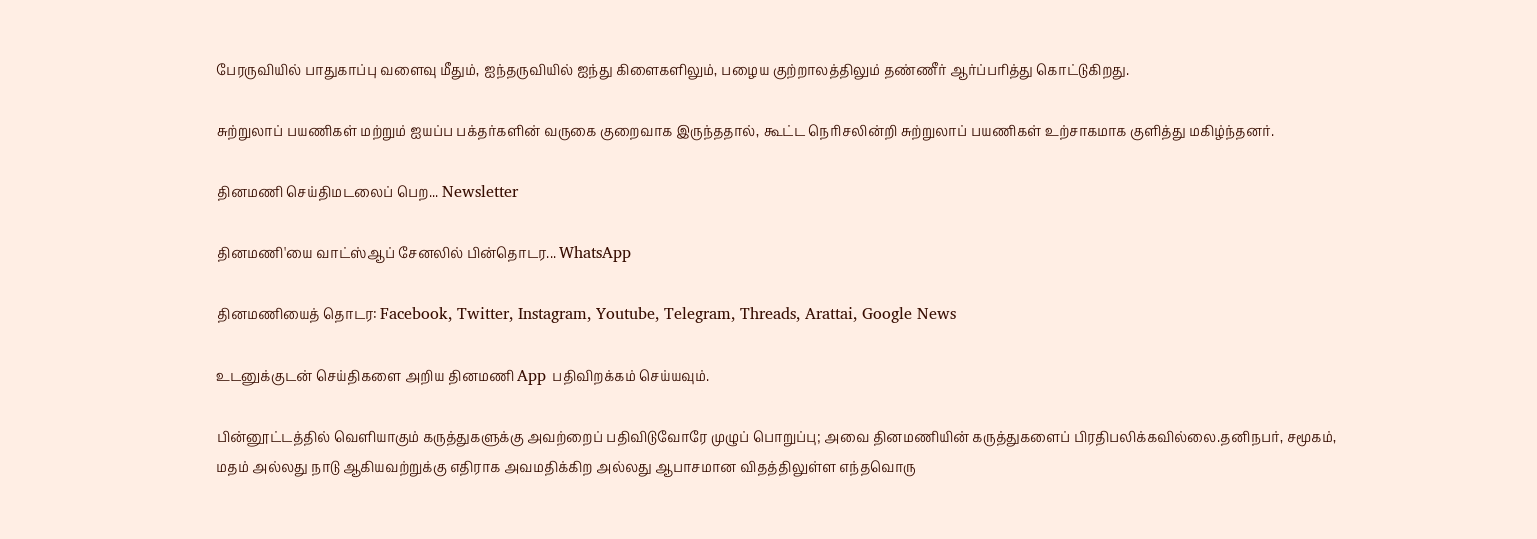பேரருவியில் பாதுகாப்பு வளைவு மீதும், ஐந்தருவியில் ஐந்து கிளைகளிலும், பழைய குற்றாலத்திலும் தண்ணீர் ஆர்ப்பரித்து கொட்டுகிறது.

சுற்றுலாப் பயணிகள் மற்றும் ஐயப்ப பக்தர்களின் வருகை குறைவாக இருந்ததால், கூட்ட நெரிசலின்றி சுற்றுலாப் பயணிகள் உற்சாகமாக குளித்து மகிழ்ந்தனர்.

தினமணி செய்திமடலைப் பெற... Newsletter

தினமணி'யை வாட்ஸ்ஆப் சேனலில் பின்தொடர... WhatsApp

தினமணியைத் தொடர: Facebook, Twitter, Instagram, Youtube, Telegram, Threads, Arattai, Google News

உடனுக்குடன் செய்திகளை அறிய தினமணி App பதிவிறக்கம் செய்யவும்.

பின்னூட்டத்தில் வெளியாகும் கருத்துகளுக்கு அவற்றைப் பதிவிடுவோரே முழுப் பொறுப்பு; அவை தினமணியின் கருத்துகளைப் பிரதிபலிக்கவில்லை.தனிநபர், சமூகம், மதம் அல்லது நாடு ஆகியவற்றுக்கு எதிராக அவமதிக்கிற அல்லது ஆபாசமான விதத்திலுள்ள எந்தவொரு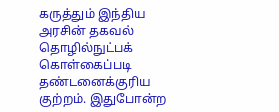கருத்தும் இந்திய அரசின் தகவல் தொழில்நுட்பக் கொள்கைப்படி தண்டனைக்குரிய குற்றம். இதுபோன்ற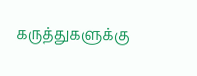கருத்துகளுக்கு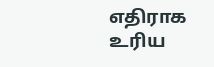எதிராக உரிய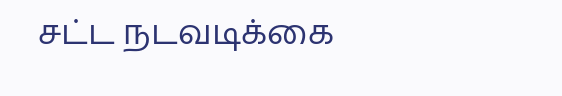சட்ட நடவடிக்கை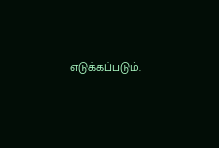எடுக்கப்படும்.